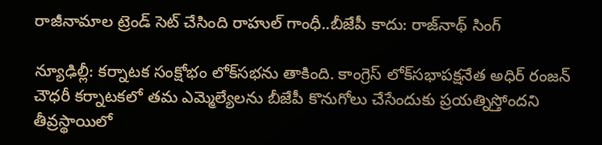రాజీనామాల ట్రెండ్ సెట్ చేసింది రాహుల్ గాంధీ..బీజేపీ కాదు: రాజ్‌నాథ్ సింగ్

న్యూఢిల్లీ: కర్నాటక సంక్షోభం లోక్‌సభను తాకింది. కాంగ్రెస్ లోక్‌సభాపక్షనేత అధిర్ రంజన్ చౌధరీ కర్నాటకలో తమ ఎమ్మెల్యేలను బీజేపీ కొనుగోలు చేసేందుకు ప్రయత్నిస్తోందని తీవ్రస్థాయిలో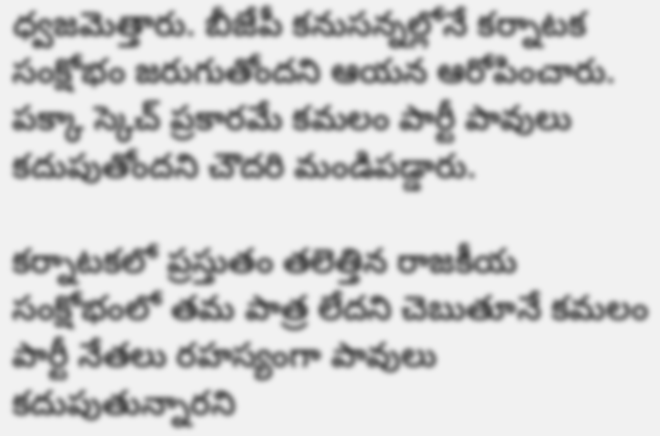ధ్వజమెత్తారు. బీజేపీ కనుసన్నల్లోనే కర్నాటక సంక్షోభం జరుగుతోందని ఆయన ఆరోపించారు. పక్కా స్కెచ్ ప్రకారమే కమలం పార్టీ పావులు కదుపుతోందని చౌదరి మండిపడ్డారు.

కర్నాటకలో ప్రస్తుతం తలెత్తిన రాజకీయ సంక్షోభంలో తమ పాత్ర లేదని చెబుతూనే కమలం పార్టీ నేతలు రహస్యంగా పావులు కదుపుతున్నారని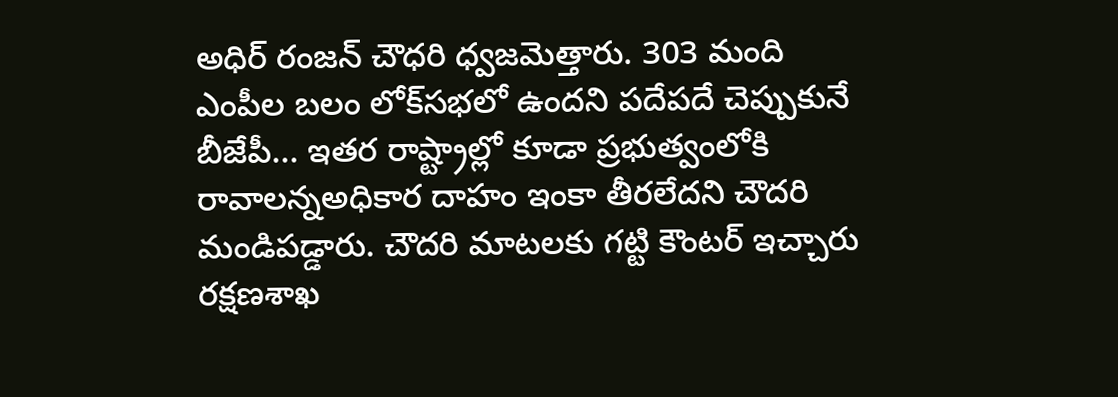అధిర్ రంజన్ చౌధరి ధ్వజమెత్తారు. 303 మంది ఎంపీల బలం లోక్‌సభలో ఉందని పదేపదే చెప్పుకునే బీజేపీ... ఇతర రాష్ట్రాల్లో కూడా ప్రభుత్వంలోకి రావాలన్నఅధికార దాహం ఇంకా తీరలేదని చౌదరి మండిపడ్డారు. చౌదరి మాటలకు గట్టి కౌంటర్ ఇచ్చారు రక్షణశాఖ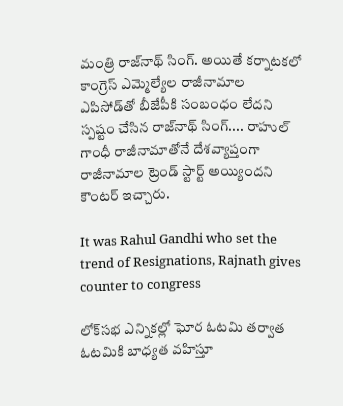మంత్రి రాజ్‌నాథ్ సింగ్. అయితే కర్నాటకలో కాంగ్రెస్ ఎమ్మెల్యేల రాజీనామాల ఎపిసోడ్‌తో బీజేపీకి సంబంధం లేదని స్పష్టం చేసిన రాజ్‌నాథ్ సింగ్.... రాహుల్ గాంధీ రాజీనామాతోనే దేశవ్యాప్తంగా రాజీనామాల ట్రెండ్ స్టార్ట్ అయ్యిందని కౌంటర్ ఇచ్చారు.

It was Rahul Gandhi who set the trend of Resignations, Rajnath gives counter to congress

లోక్‌సభ ఎన్నికల్లో ఘోర ఓటమి తర్వాత ఓటమికి బాధ్యత వహిస్తూ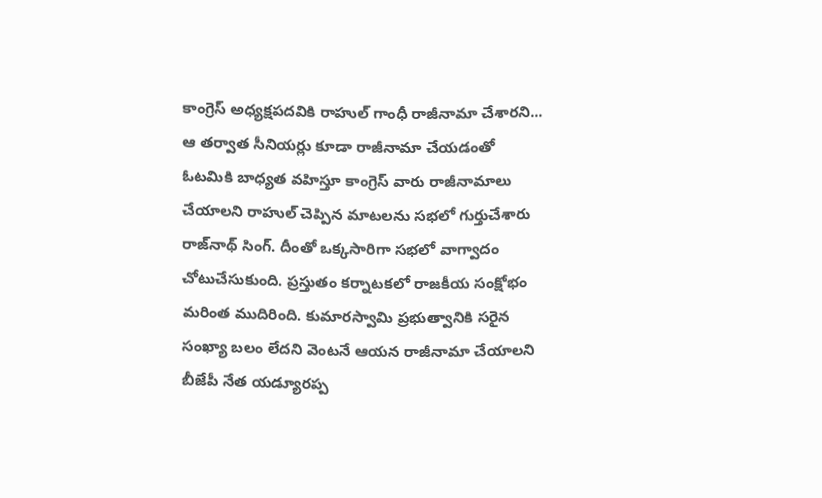కాంగ్రెస్ అధ్యక్షపదవికి రాహుల్ గాంధీ రాజీనామా చేశారని... ఆ తర్వాత సీనియర్లు కూడా రాజీనామా చేయడంతో ఓటమికి బాధ్యత వహిస్తూ కాంగ్రెస్ వారు రాజీనామాలు చేయాలని రాహుల్ చెప్పిన మాటలను సభలో గుర్తుచేశారు రాజ్‌నాథ్ సింగ్. దీంతో ఒక్కసారిగా సభలో వాగ్వాదం చోటుచేసుకుంది. ప్రస్తుతం కర్నాటకలో రాజకీయ సంక్షోభం మరింత ముదిరింది. కుమారస్వామి ప్రభుత్వానికి సరైన సంఖ్యా బలం లేదని వెంటనే ఆయన రాజీనామా చేయాలని బీజేపీ నేత యడ్యూరప్ప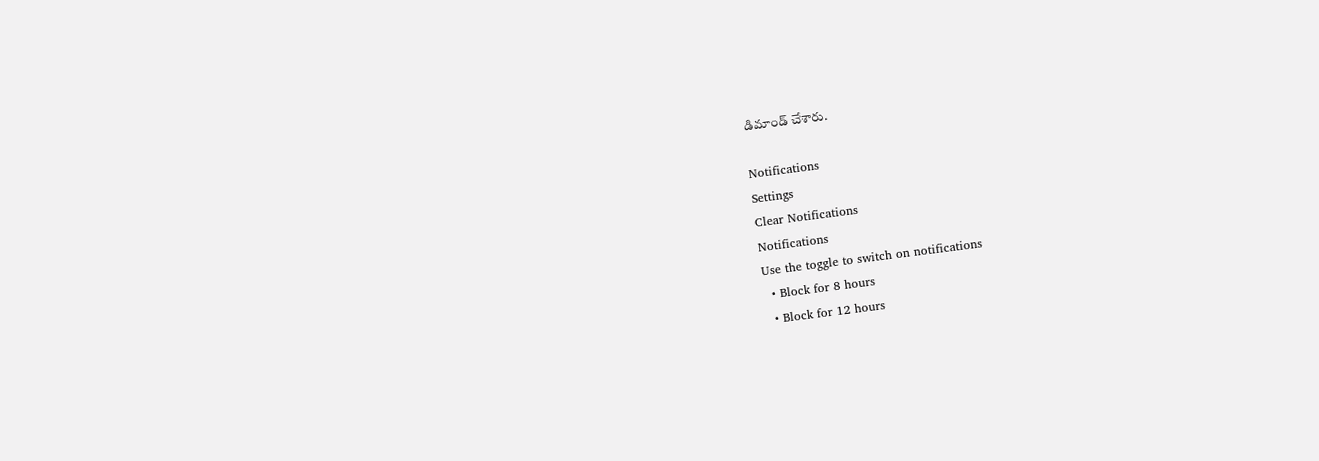డిమాండ్ చేశారు.

Notifications
Settings
Clear Notifications
Notifications
Use the toggle to switch on notifications
  • Block for 8 hours
  • Block for 12 hours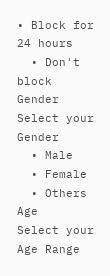• Block for 24 hours
  • Don't block
Gender
Select your Gender
  • Male
  • Female
  • Others
Age
Select your Age Range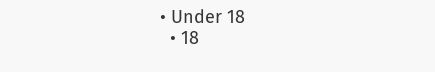• Under 18
  • 18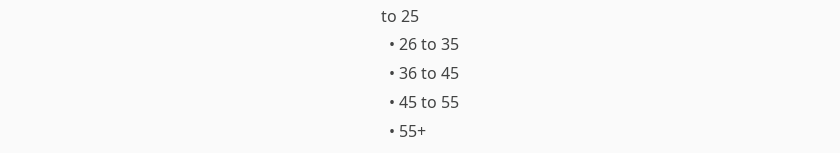to 25
  • 26 to 35
  • 36 to 45
  • 45 to 55
  • 55+